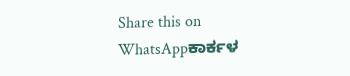Share this on WhatsAppಕಾರ್ಕಳ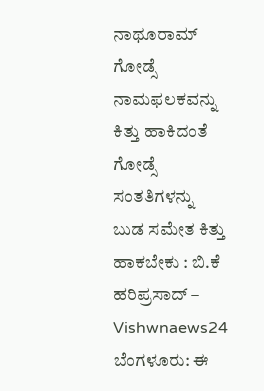ನಾಥೂರಾಮ್ ಗೋಡ್ಸೆ ನಾಮಫಲಕವನ್ನು ಕಿತ್ತು ಹಾಕಿದಂತೆ ಗೋಡ್ಸೆ ಸಂತತಿಗಳನ್ನು ಬುಡ ಸಮೇತ ಕಿತ್ತು ಹಾಕಬೇಕು : ಬಿ.ಕೆ ಹರಿಪ್ರಸಾದ್ – Vishwnaews24 ಬೆಂಗಳೂರು: ಈ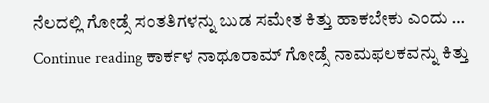ನೆಲದಲ್ಲಿ ಗೋಡ್ಸೆ ಸಂತತಿಗಳನ್ನು ಬುಡ ಸಮೇತ ಕಿತ್ತು ಹಾಕಬೇಕು ಎಂದು … Continue reading ಕಾರ್ಕಳ ನಾಥೂರಾಮ್ ಗೋಡ್ಸೆ ನಾಮಫಲಕವನ್ನು ಕಿತ್ತು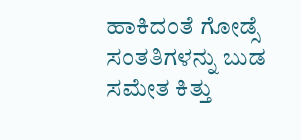ಹಾಕಿದಂತೆ ಗೋಡ್ಸೆ ಸಂತತಿಗಳನ್ನು ಬುಡ ಸಮೇತ ಕಿತ್ತು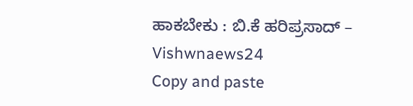ಹಾಕಬೇಕು : ಬಿ.ಕೆ ಹರಿಪ್ರಸಾದ್ – Vishwnaews24
Copy and paste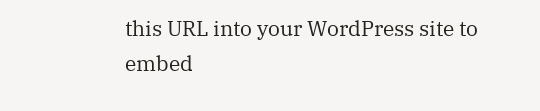this URL into your WordPress site to embed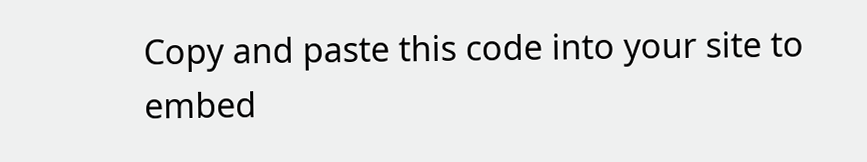Copy and paste this code into your site to embed